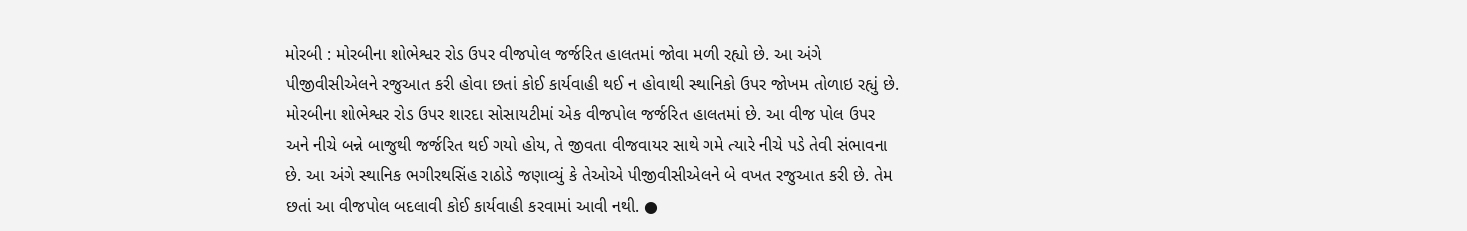મોરબી : મોરબીના શોભેશ્વર રોડ ઉપર વીજપોલ જર્જરિત હાલતમાં જોવા મળી રહ્યો છે. આ અંગે પીજીવીસીએલને રજુઆત કરી હોવા છતાં કોઈ કાર્યવાહી થઈ ન હોવાથી સ્થાનિકો ઉપર જોખમ તોળાઇ રહ્યું છે. મોરબીના શોભેશ્વર રોડ ઉપર શારદા સોસાયટીમાં એક વીજપોલ જર્જરિત હાલતમાં છે. આ વીજ પોલ ઉપર અને નીચે બન્ને બાજુથી જર્જરિત થઈ ગયો હોય, તે જીવતા વીજવાયર સાથે ગમે ત્યારે નીચે પડે તેવી સંભાવના છે. આ અંગે સ્થાનિક ભગીરથસિંહ રાઠોડે જણાવ્યું કે તેઓએ પીજીવીસીએલને બે વખત રજુઆત કરી છે. તેમ છતાં આ વીજપોલ બદલાવી કોઈ કાર્યવાહી કરવામાં આવી નથી. ●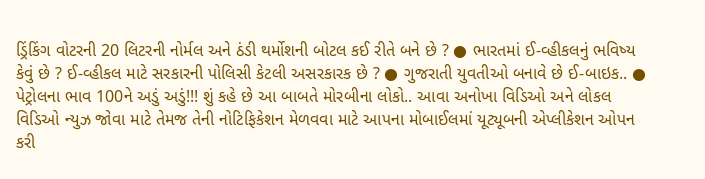ડ્રિંકિંગ વોટરની 20 લિટરની નોર્મલ અને ઠંડી થર્મોશની બોટલ કઈ રીતે બને છે ? ● ભારતમાં ઈ-વ્હીકલનું ભવિષ્ય કેવું છે ? ઈ-વ્હીકલ માટે સરકારની પોલિસી કેટલી અસરકારક છે ? ● ગુજરાતી યુવતીઓ બનાવે છે ઈ-બાઇક.. ● પેટ્રોલના ભાવ 100ને અડું અડું!!! શું કહે છે આ બાબતે મોરબીના લોકો.. આવા અનોખા વિડિઓ અને લોકલ વિડિઓ ન્યુઝ જોવા માટે તેમજ તેની નોટિફિકેશન મેળવવા માટે આપના મોબાઈલમાં યૂટ્યૂબની એપ્લીકેશન ઓપન કરી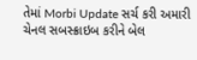તેમાં Morbi Update સર્ચ કરી અમારી ચેનલ સબસ્ક્રાઇબ કરીને બેલ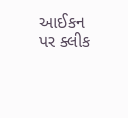આઈકન પર ક્લીક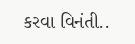કરવા વિનંતી..